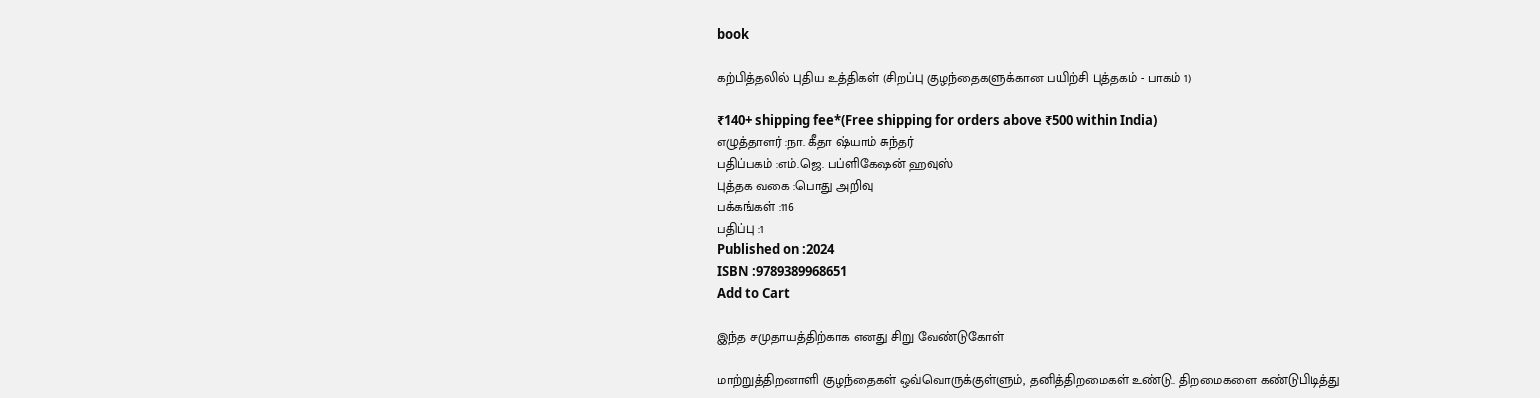book

கற்பித்தலில் புதிய உத்திகள் (சிறப்பு குழந்தைகளுக்கான பயிற்சி புத்தகம் - பாகம் 1)

₹140+ shipping fee*(Free shipping for orders above ₹500 within India)
எழுத்தாளர் :நா. கீதா ஷ்யாம் சுந்தர்
பதிப்பகம் :எம்.ஜெ. பப்ளிகேஷன் ஹவுஸ்
புத்தக வகை :பொது அறிவு
பக்கங்கள் :116
பதிப்பு :1
Published on :2024
ISBN :9789389968651
Add to Cart

இந்த சமுதாயத்திற்காக எனது சிறு வேண்டுகோள்

மாற்றுத்திறனாளி குழந்தைகள் ஒவ்வொருக்குள்ளும், தனித்திறமைகள் உண்டு.. திறமைகளை கண்டுபிடித்து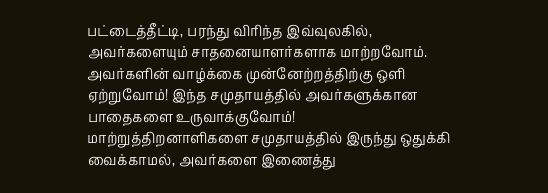பட்டைத்தீட்டி, பரந்து விரிந்த இவ்வுலகில், அவர்களையும் சாதனையாளர்களாக மாற்றவோம்.
அவர்களின் வாழ்க்கை முன்னேற்றத்திற்கு ஒளி ஏற்றுவோம்! இந்த சமுதாயத்தில் அவர்களுக்கான பாதைகளை உருவாக்குவோம்! மாற்றுத்திறனாளிகளை சமுதாயத்தில் இருந்து ஒதுக்கி வைக்காமல், அவர்களை இணைத்து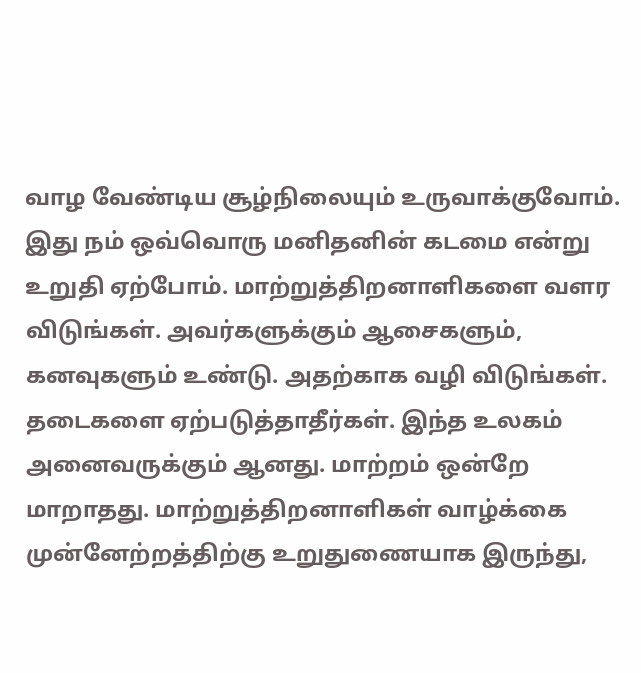வாழ வேண்டிய சூழ்நிலையும் உருவாக்குவோம். இது நம் ஒவ்வொரு மனிதனின் கடமை என்று உறுதி ஏற்போம். மாற்றுத்திறனாளிகளை வளர விடுங்கள். அவர்களுக்கும் ஆசைகளும், கனவுகளும் உண்டு. அதற்காக வழி விடுங்கள். தடைகளை ஏற்படுத்தாதீர்கள். இந்த உலகம் அனைவருக்கும் ஆனது. மாற்றம் ஒன்றே மாறாதது. மாற்றுத்திறனாளிகள் வாழ்க்கை முன்னேற்றத்திற்கு உறுதுணையாக இருந்து,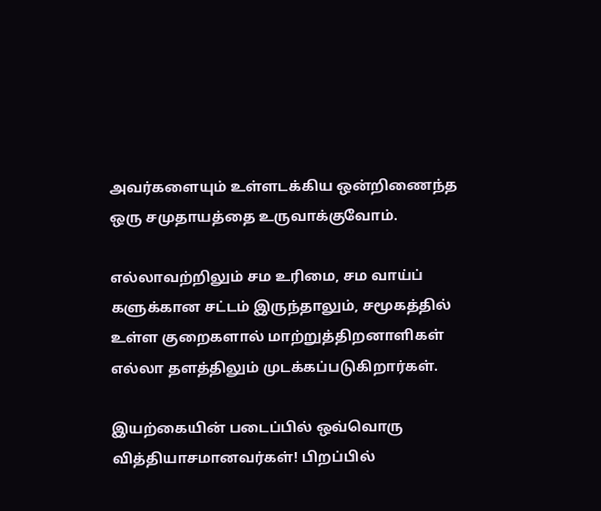அவர்களையும் உள்ளடக்கிய ஒன்றிணைந்த ஒரு சமுதாயத்தை உருவாக்குவோம்.

எல்லாவற்றிலும் சம உரிமை, சம வாய்ப் களுக்கான சட்டம் இருந்தாலும், சமூகத்தில் உள்ள குறைகளால் மாற்றுத்திறனாளிகள் எல்லா தளத்திலும் முடக்கப்படுகிறார்கள்.

இயற்கையின் படைப்பில் ஒவ்வொரு வித்தியாசமானவர்கள்! பிறப்பில்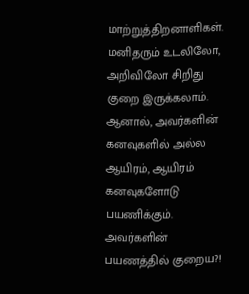மாற்றுத்திறனாளிகள். மனிதரும் உடலிலோ, அறிவிலோ சிறிது குறை இருக்கலாம். ஆனால், அவர்களின் கனவுகளில் அல்ல ஆயிரம், ஆயிரம் கனவுகளோடு பயணிக்கும். அவர்களின் பயணத்தில் குறைய?!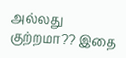அல்லது குற்றமா?? இதை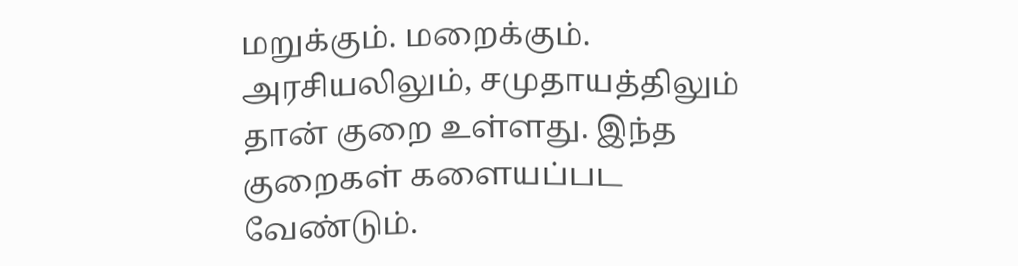மறுக்கும். மறைக்கும். அரசியலிலும், சமுதாயத்திலும் தான் குறை உள்ளது. இந்த குறைகள் களையப்பட வேண்டும்.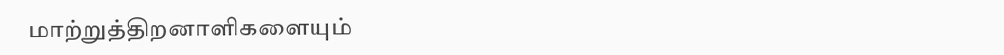மாற்றுத்திறனாளிகளையும்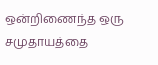ஒன்றிணைந்த ஒரு சமுதாயத்தை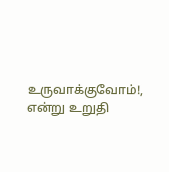உருவாக்குவோம்!, என்று உறுதி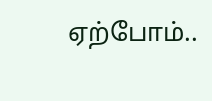ஏற்போம்..